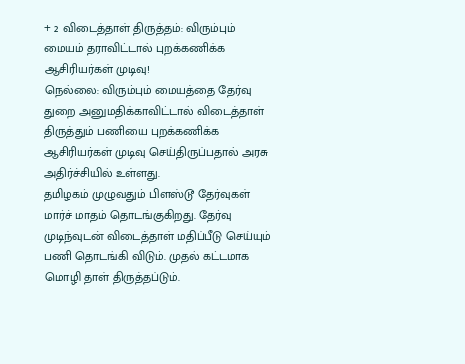+ 2 விடைத்தாள் திருத்தம்: விரும்பும் மையம் தராவிட்டால் புறக்கணிக்க ஆசிரியர்கள் முடிவு!
நெல்லை: விரும்பும் மையத்தை தேர்வு துறை அனுமதிக்காவிட்டால் விடைத்தாள் திருத்தும் பணியை புறக்கணிக்க ஆசிரியர்கள் முடிவு செய்திருப்பதால் அரசு அதிர்ச்சியில் உள்ளது.
தமிழகம் முழுவதும் பிளஸ்டூ தேர்வுகள் மார்ச் மாதம் தொடங்குகிறது. தேர்வு முடிந்வுடன் விடைத்தாள் மதிப்பீடு செய்யும் பணி தொடங்கி விடும். முதல் கட்டமாக மொழி தாள் திருத்தப்டும்.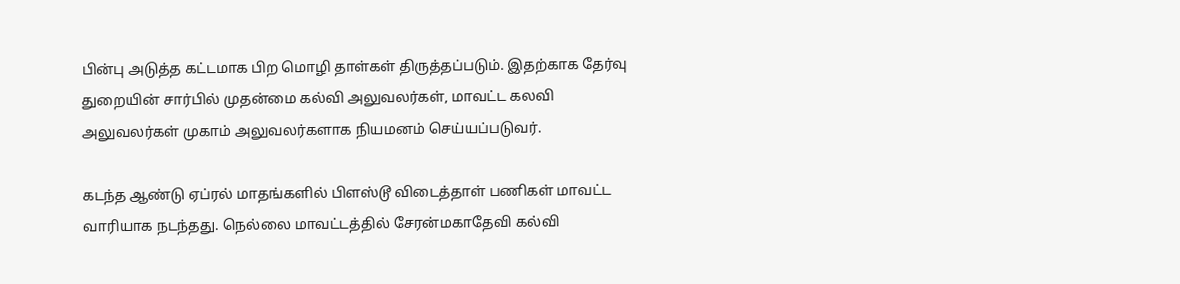பின்பு அடுத்த கட்டமாக பிற மொழி தாள்கள் திருத்தப்படும். இதற்காக தேர்வு துறையின் சார்பில் முதன்மை கல்வி அலுவலர்கள், மாவட்ட கலவி அலுவலர்கள் முகாம் அலுவலர்களாக நியமனம் செய்யப்படுவர்.

கடந்த ஆண்டு ஏப்ரல் மாதங்களில் பிளஸ்டூ விடைத்தாள் பணிகள் மாவட்ட வாரியாக நடந்தது. நெல்லை மாவட்டத்தில் சேரன்மகாதேவி கல்வி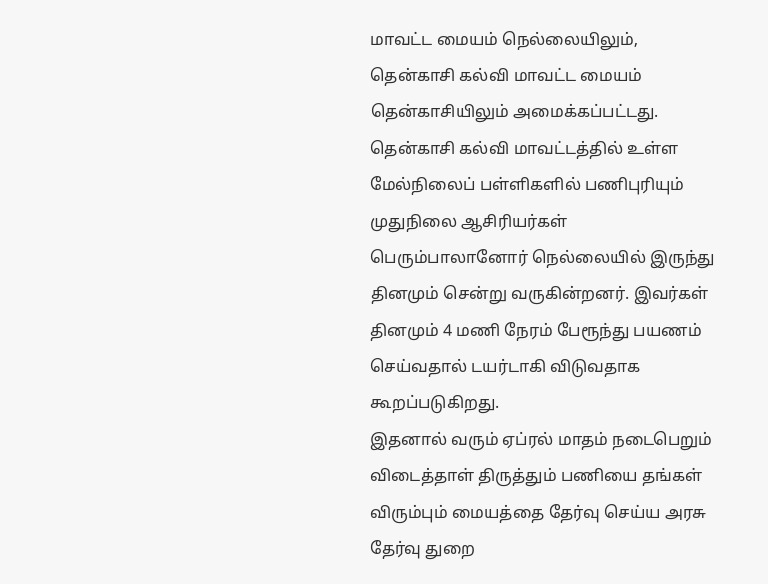மாவட்ட மையம் நெல்லையிலும், தென்காசி கல்வி மாவட்ட மையம் தென்காசியிலும் அமைக்கப்பட்டது.
தென்காசி கல்வி மாவட்டத்தில் உள்ள மேல்நிலைப் பள்ளிகளில் பணிபுரியும் முதுநிலை ஆசிரியர்கள் பெரும்பாலானோர் நெல்லையில் இருந்து தினமும் சென்று வருகின்றனர். இவர்கள் தினமும் 4 மணி நேரம் பேரூந்து பயணம் செய்வதால் டயர்டாகி விடுவதாக கூறப்படுகிறது.
இதனால் வரும் ஏப்ரல் மாதம் நடைபெறும் விடைத்தாள் திருத்தும் பணியை தங்கள் விரும்பும் மையத்தை தேர்வு செய்ய அரசு தேர்வு துறை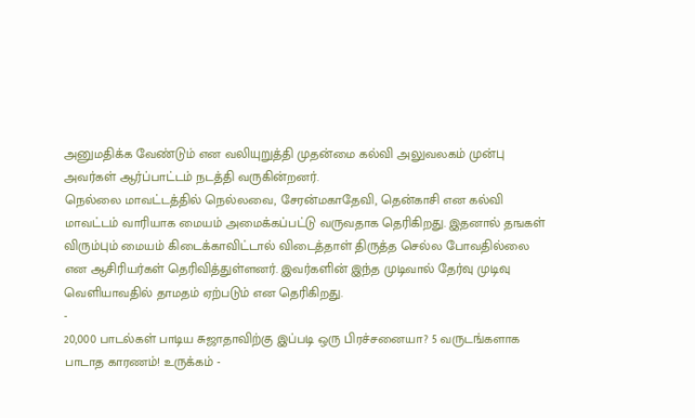அனுமதிக்க வேண்டும் என வலியுறுத்தி முதன்மை கல்வி அலுவலகம் முன்பு அவர்கள் ஆர்ப்பாட்டம் நடத்தி வருகின்றனர்.
நெல்லை மாவட்டத்தில் நெல்லவை, சேரன்மகாதேவி, தென்காசி என கல்வி மாவட்டம் வாரியாக மையம் அமைக்கப்பட்டு வருவதாக தெரிகிறது. இதனால் தஙகள் விரும்பும் மையம் கிடைக்காவிட்டால் விடைத்தாள் திருத்த செல்ல போவதில்லை என ஆசிரியர்கள் தெரிவித்துள்ளனர். இவர்களின் இந்த முடிவால் தேர்வு முடிவு வெளியாவதில் தாமதம் ஏற்படும் என தெரிகிறது.
-
20,000 பாடல்கள் பாடிய சுஜாதாவிற்கு இப்படி ஒரு பிரச்சனையா? 5 வருடங்களாக பாடாத காரணம்! உருக்கம் -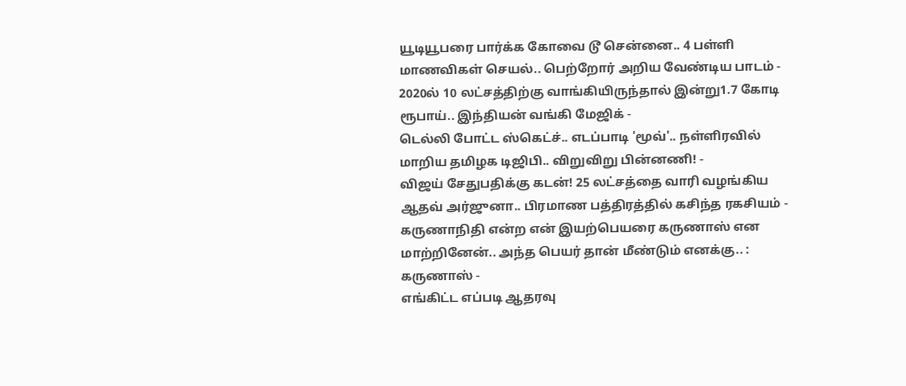யூடியூபரை பார்க்க கோவை டூ சென்னை.. 4 பள்ளி மாணவிகள் செயல்.. பெற்றோர் அறிய வேண்டிய பாடம் -
2020ல் 10 லட்சத்திற்கு வாங்கியிருந்தால் இன்று1.7 கோடி ரூபாய்.. இந்தியன் வங்கி மேஜிக் -
டெல்லி போட்ட ஸ்கெட்ச்.. எடப்பாடி 'மூவ்'.. நள்ளிரவில் மாறிய தமிழக டிஜிபி.. விறுவிறு பின்னணி! -
விஜய் சேதுபதிக்கு கடன்! 25 லட்சத்தை வாரி வழங்கிய ஆதவ் அர்ஜுனா.. பிரமாண பத்திரத்தில் கசிந்த ரகசியம் -
கருணாநிதி என்ற என் இயற்பெயரை கருணாஸ் என மாற்றினேன்.. அந்த பெயர் தான் மீண்டும் எனக்கு.. : கருணாஸ் -
எங்கிட்ட எப்படி ஆதரவு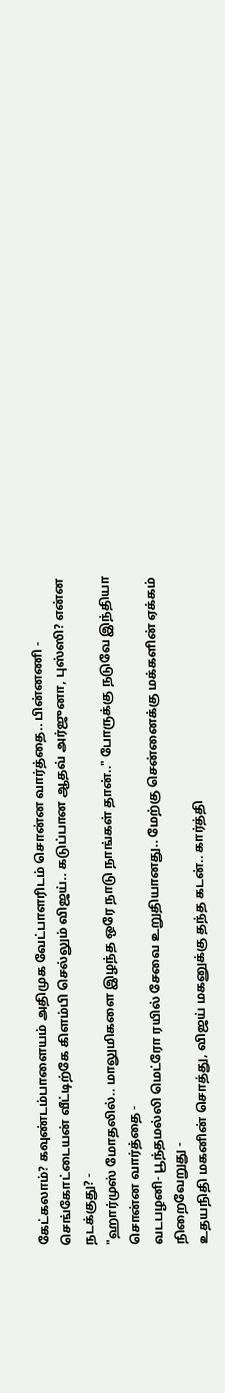கேட்கலாம்? கவுண்டம்பாளையம் அதிமுக வேட்பாளரிடம் சொன்ன வார்த்தை.. பின்னணி -
செங்கோட்டையன் வீட்டிற்கே கிளம்பி செல்லும் விஜய்.. கடுப்பான ஆதவ் அர்ஜுனா, புஸ்ஸி? என்ன நடக்குது? -
"ஹார்முஸ் மோதலில்.. மாலுமிகளை இழந்த ஒரே நாடு நாங்கள் தான்.." போருக்கு நடுவே இந்தியா சொன்ன வார்த்தை -
வடபழனி- பூந்தமல்லி மெட்ரோ ரயில் சேவை உறுதியானது.. மேற்கு சென்னைக்கு மக்களின் ஏக்கம் நிறைவேறுது -
உதயநிதி மகனின் சொத்து, விஜய் மகனுக்கு தந்த கடன்.. கார்த்தி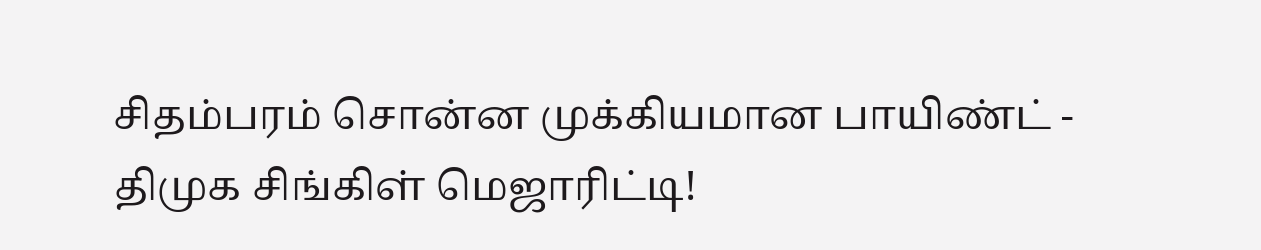சிதம்பரம் சொன்ன முக்கியமான பாயிண்ட் -
திமுக சிங்கிள் மெஜாரிட்டி!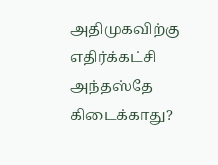அதிமுகவிற்கு எதிர்க்கட்சி அந்தஸ்தே கிடைக்காது?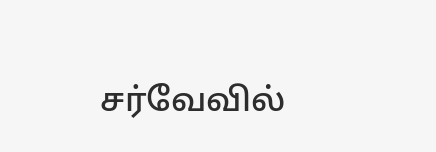சர்வேவில்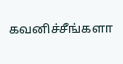கவனிச்சீங்களா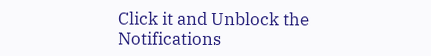Click it and Unblock the Notifications